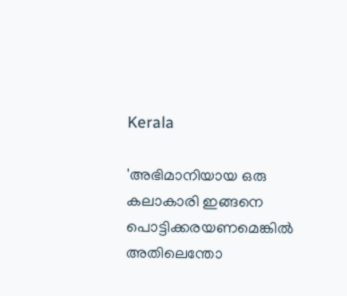Kerala

'അഭിമാനിയായ ഒരു കലാകാരി ഇങ്ങനെ പൊട്ടിക്കരയണമെങ്കിൽ അതിലെന്തോ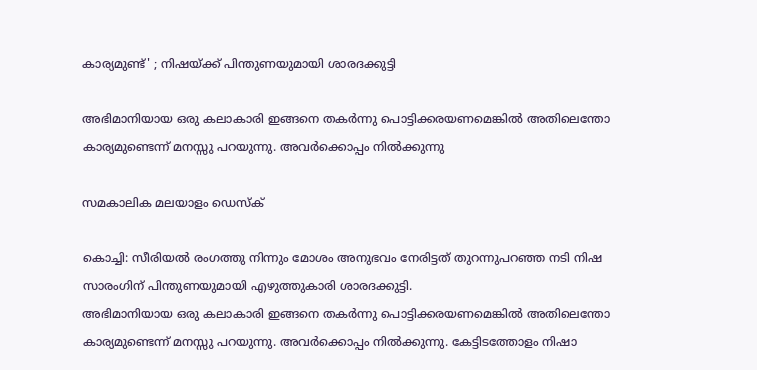കാര്യമുണ്ട്' ; നിഷയ്ക്ക് പിന്തുണയുമായി ശാരദക്കുട്ടി

അഭിമാനിയായ ഒരു കലാകാരി ഇങ്ങനെ തകർന്നു പൊട്ടിക്കരയണമെങ്കിൽ അതിലെന്തോ കാര്യമുണ്ടെന്ന് മനസ്സു പറയുന്നു. അവർക്കൊപ്പം നിൽക്കുന്നു

സമകാലിക മലയാളം ഡെസ്ക്

കൊച്ചി: സീരിയല്‍ രംഗത്തു നിന്നും മോശം അനുഭവം നേരിട്ടത് തുറന്നുപറഞ്ഞ നടി നിഷ സാരംഗിന് പിന്തുണയുമായി എഴുത്തുകാരി ശാരദക്കുട്ടി.
അഭിമാനിയായ ഒരു കലാകാരി ഇങ്ങനെ തകർന്നു പൊട്ടിക്കരയണമെങ്കിൽ അതിലെന്തോ കാര്യമുണ്ടെന്ന് മനസ്സു പറയുന്നു. അവർക്കൊപ്പം നിൽക്കുന്നു. കേട്ടിടത്തോളം നിഷാ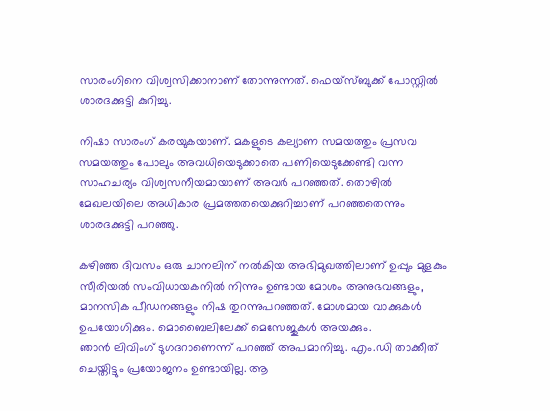സാരംഗിനെ വിശ്വസിക്കാനാണ് തോന്നുന്നത്. ഫെയ്സ്ബുക്ക് പോസ്റ്റിൽ ശാരദക്കുട്ടി കുറിച്ചു.

നിഷാ സാരംഗ് കരയുകയാണ്. മകളുടെ കല്യാണ സമയത്തും പ്രസവ സമയത്തും പോലും അവധിയെടുക്കാതെ പണിയെടുക്കേണ്ടി വന്ന സാഹചര്യം വിശ്വസനീയമായാണ് അവർ പറഞ്ഞത്. തൊഴിൽ മേഖലയിലെ അധികാര പ്രമത്തതയെക്കുറിച്ചാണ് പറഞ്ഞതെന്നും ശാരദക്കുട്ടി പറഞ്ഞു.

കഴിഞ്ഞ ദിവസം ഒരു ചാനലിന് നല്‍കിയ അഭിമുഖത്തിലാണ് ഉപ്പും മുളകും സീരിയല്‍ സംവിധായകനില്‍ നിന്നും ഉണ്ടായ മോശം അനുഭവങ്ങളും, മാനസിക പീഡനങ്ങളും നിഷ തുറന്നുപറഞ്ഞത്. മോശമായ വാക്കുകള്‍ ഉപയോഗിക്കും. മൊബൈലിലേക്ക് മെസേജുകള്‍ അയക്കും.
ഞാന്‍ ലിവിംഗ് ടുഗദറാണെന്ന് പറഞ്ഞ് അപമാനിച്ചു. എം.ഡി താക്കീത് ചെയ്തിട്ടും പ്രയോജനം ഉണ്ടായില്ല. ആ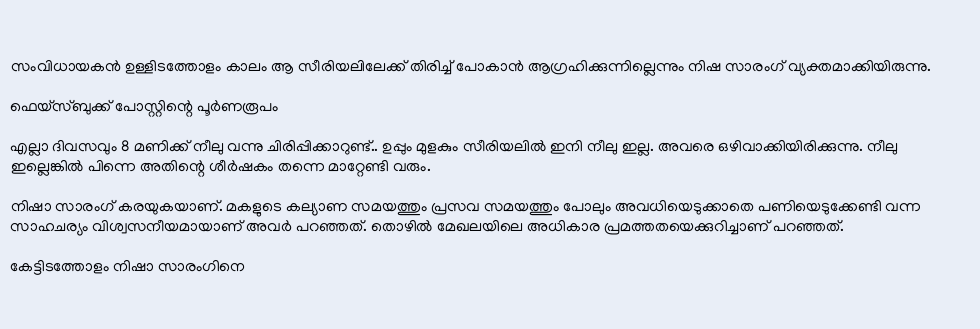സംവിധായകന്‍ ഉള്ളിടത്തോളം കാലം ആ സീരിയലിലേക്ക് തിരിച്ച് പോകാന്‍ ആഗ്രഹിക്കുന്നില്ലെന്നും നിഷ സാരംഗ് വ്യക്തമാക്കിയിരുന്നു.

ഫെയ്സ്ബുക്ക് പോസ്റ്റിന്റെ പൂർണരൂപം

എല്ലാ ദിവസവും 8 മണിക്ക് നീലു വന്നു ചിരിപ്പിക്കാറുണ്ട്.. ഉപ്പും മുളകും സീരിയലിൽ ഇനി നീലു ഇല്ല. അവരെ ഒഴിവാക്കിയിരിക്കുന്നു. നീലു ഇല്ലെങ്കിൽ പിന്നെ അതിന്റെ ശീർഷകം തന്നെ മാറ്റേണ്ടി വരും.

നിഷാ സാരംഗ് കരയുകയാണ്. മകളുടെ കല്യാണ സമയത്തും പ്രസവ സമയത്തും പോലും അവധിയെടുക്കാതെ പണിയെടുക്കേണ്ടി വന്ന സാഹചര്യം വിശ്വസനീയമായാണ് അവർ പറഞ്ഞത്. തൊഴിൽ മേഖലയിലെ അധികാര പ്രമത്തതയെക്കുറിച്ചാണ് പറഞ്ഞത്.

കേട്ടിടത്തോളം നിഷാ സാരംഗിനെ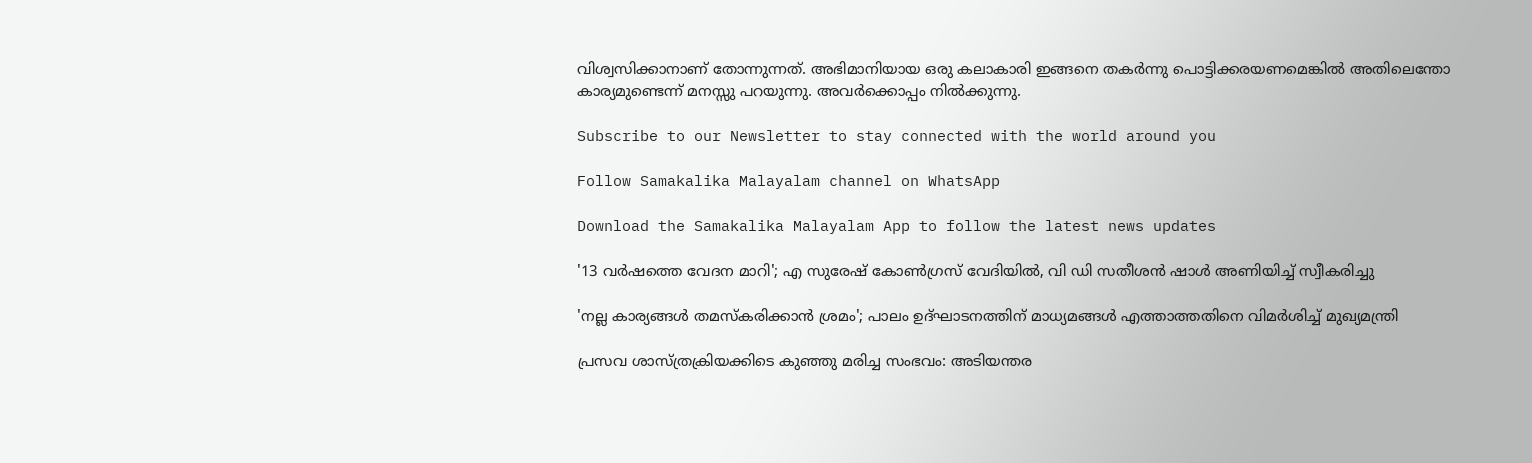വിശ്വസിക്കാനാണ് തോന്നുന്നത്. അഭിമാനിയായ ഒരു കലാകാരി ഇങ്ങനെ തകർന്നു പൊട്ടിക്കരയണമെങ്കിൽ അതിലെന്തോ കാര്യമുണ്ടെന്ന് മനസ്സു പറയുന്നു. അവർക്കൊപ്പം നിൽക്കുന്നു.

Subscribe to our Newsletter to stay connected with the world around you

Follow Samakalika Malayalam channel on WhatsApp

Download the Samakalika Malayalam App to follow the latest news updates

'13 വര്‍ഷത്തെ വേദന മാറി'; എ സുരേഷ് കോണ്‍ഗ്രസ് വേദിയില്‍, വി ഡി സതീശന്‍ ഷാള്‍ അണിയിച്ച് സ്വീകരിച്ചു

'നല്ല കാര്യങ്ങള്‍ തമസ്‌കരിക്കാന്‍ ശ്രമം'; പാലം ഉദ്ഘാടനത്തിന് മാധ്യമങ്ങള്‍ എത്താത്തതിനെ വിമര്‍ശിച്ച് മുഖ്യമന്ത്രി

പ്രസവ ശാസ്ത്രക്രിയക്കിടെ കുഞ്ഞു മരിച്ച സംഭവം: അടിയന്തര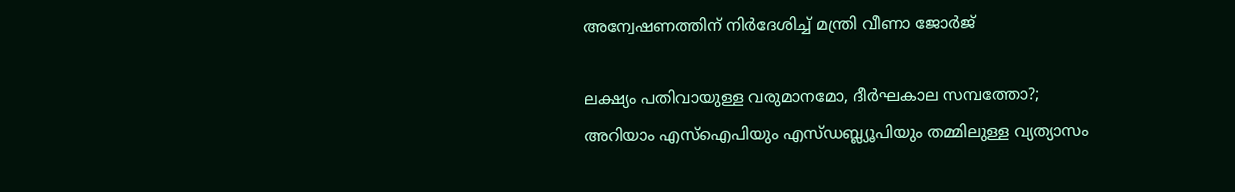അന്വേഷണത്തിന് നിര്‍ദേശിച്ച് മന്ത്രി വീണാ ജോര്‍ജ്

ലക്ഷ്യം പതിവായുള്ള വരുമാനമോ, ദീർഘകാല സമ്പത്തോ?; അറിയാം എസ്ഐപിയും എസ്ഡബ്ല്യൂപിയും തമ്മിലുള്ള വ്യത്യാസം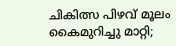ചികിത്സ പിഴവ് മൂലം കൈമുറിച്ചു മാറ്റി;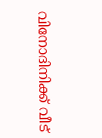വിനോദിനിക്ക് വീട്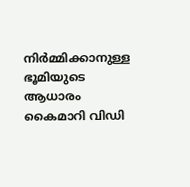നിര്‍മ്മിക്കാനുള്ള ഭൂമിയുടെ ആധാരം കൈമാറി വിഡി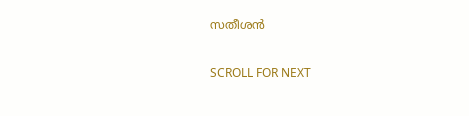സതീശന്‍

SCROLL FOR NEXT